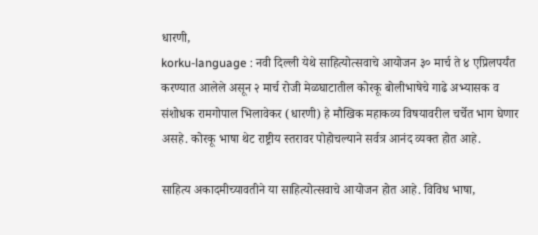धारणी,
korku-language : नवी दिल्ली येथे साहित्योत्सवाचे आयोजन ३० मार्च ते ४ एप्रिलपर्यंत करण्यात आलेले असून २ मार्च रोजी मेळघाटातील कोरकू बोलीभाषेचे गाढे अभ्यासक व संशोधक रामगोपाल भिलावेकर (धारणी) हे मौखिक महाकव्य विषयावरील चर्चेत भाग घेणार असहे. कोरकू भाषा थेट राष्ट्रीय स्तरावर पोहोचल्याने सर्वत्र आनंद व्यक्त होत आहे.

साहित्य अकादमीच्यावतीने या साहित्योत्सवाचे आयोजन होत आहे. विविध भाषा,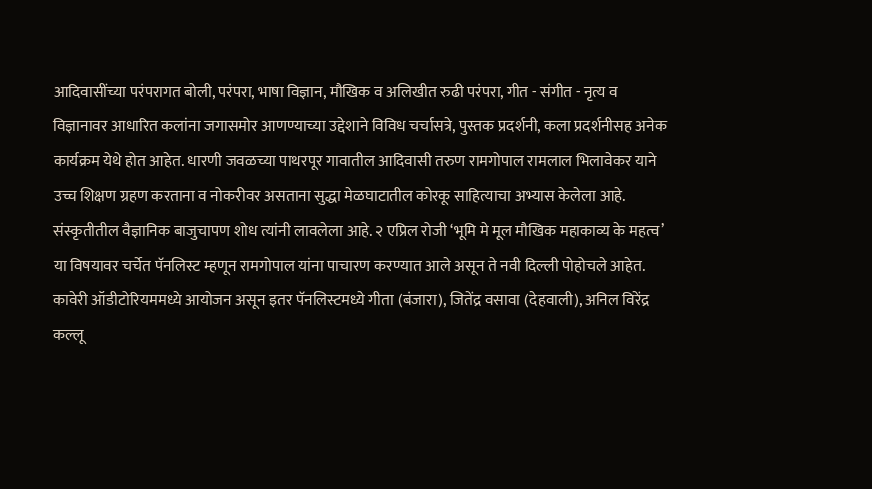आदिवासींच्या परंपरागत बोली, परंपरा, भाषा विज्ञान, मौखिक व अलिखीत रुढी परंपरा, गीत - संगीत - नृत्य व विज्ञानावर आधारित कलांना जगासमोर आणण्याच्या उद्देशाने विविध चर्चासत्रे, पुस्तक प्रदर्शनी, कला प्रदर्शनीसह अनेक कार्यक्रम येथे होत आहेत. धारणी जवळच्या पाथरपूर गावातील आदिवासी तरुण रामगोपाल रामलाल भिलावेकर याने उच्च शिक्षण ग्रहण करताना व नोकरीवर असताना सुद्धा मेळघाटातील कोरकू साहित्याचा अभ्यास केलेला आहे. संस्कृतीतील वैज्ञानिक बाजुचापण शोध त्यांनी लावलेला आहे. २ एप्रिल रोजी ‘भूमि मे मूल मौखिक महाकाव्य के महत्व’ या विषयावर चर्चेत पॅनलिस्ट म्हणून रामगोपाल यांना पाचारण करण्यात आले असून ते नवी दिल्ली पोहोचले आहेत. कावेरी ऑडीटोरियममध्ये आयोजन असून इतर पॅनलिस्टमध्ये गीता (बंजारा), जितेंद्र वसावा (देहवाली), अनिल विरेंद्र कल्लू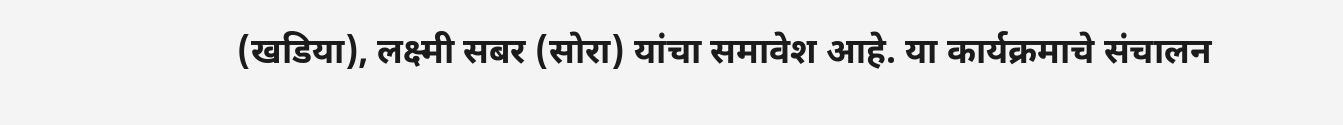(खडिया), लक्ष्मी सबर (सोरा) यांचा समावेश आहे. या कार्यक्रमाचे संचालन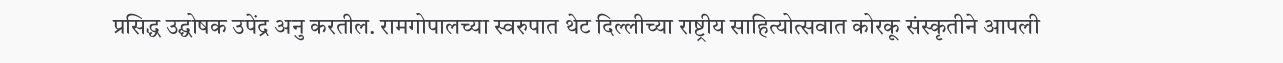प्रसिद्ध उद्घोषक उपेंद्र अनु करतील. रामगोपालच्या स्वरुपात थेट दिल्लीच्या राष्ट्रीय साहित्योत्सवात कोरकू संस्कृतीने आपली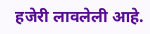हजेरी लावलेली आहे.